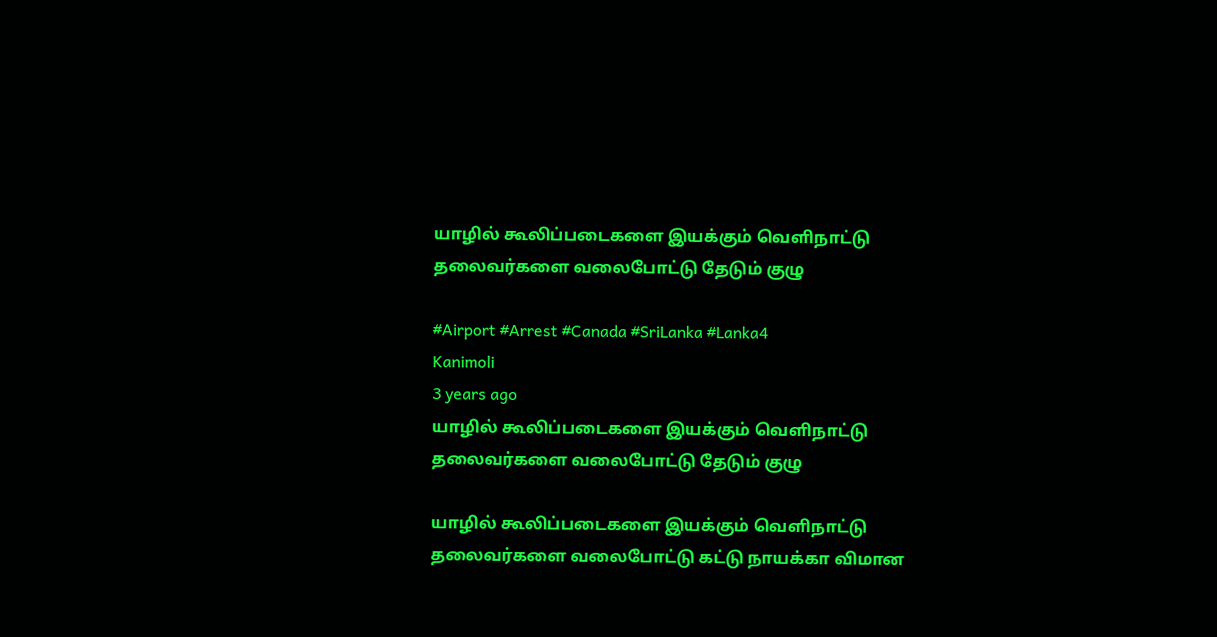யாழில் கூலிப்படைகளை இயக்கும் வெளிநாட்டு தலைவர்களை வலைபோட்டு தேடும் குழு

#Airport #Arrest #Canada #SriLanka #Lanka4
Kanimoli
3 years ago
யாழில் கூலிப்படைகளை இயக்கும் வெளிநாட்டு தலைவர்களை வலைபோட்டு தேடும் குழு

யாழில் கூலிப்படைகளை இயக்கும் வெளிநாட்டு தலைவர்களை வலைபோட்டு க‌ட்டு நாய‌க்கா விமான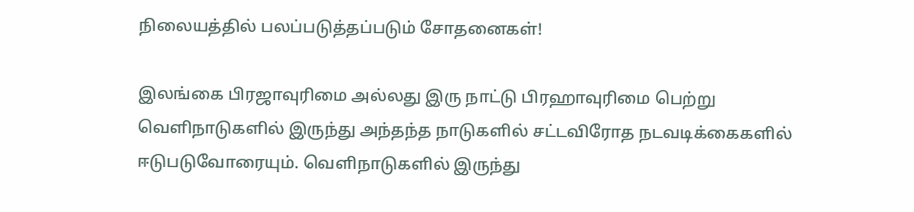நிலையத்தில் பலப்படுத்தப்படும் சோதனைகள்!

இலங்கை பிரஜாவுரிமை அல்லது இரு நாட்டு பிரஹாவுரிமை பெற்று வெளிநாடுகளில் இருந்து அந்தந்த நாடுகளில் சட்டவிரோத நடவடிக்கைகளில் ஈடுபடுவோரையும். வெளிநாடுகளில் இருந்து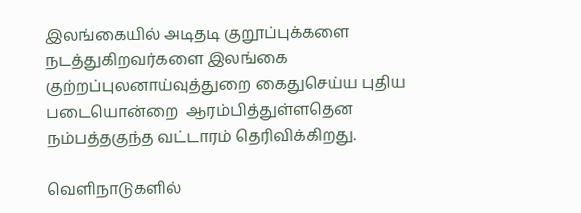இலங்கையில் அடிதடி குறூப்புக்களை நடத்துகிறவர்களை இலங்கை குற்றப்புலனாய்வுத்துறை கைதுசெய்ய புதிய படையொன்றை  ஆரம்பித்துள்ளதென நம்பத்தகுந்த வட்டாரம் தெரிவிக்கிறது.

வெளிநாடுகளில்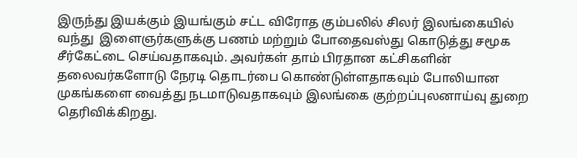இருந்து இயக்கும் இயங்கும் சட்ட விரோத கும்பலில் சிலர் இலங்கையில் வந்து  இளைஞர்களுக்கு பணம் மற்றும் போதைவஸ்து கொடுத்து சமூக சீர்கேட்டை செய்வதாகவும். அவர்கள் தாம் பிரதான கட்சிகளின் தலைவர்களோடு நேரடி தொடர்பை கொண்டுள்ளதாகவும் போலியான முகங்களை வைத்து நடமாடுவதாகவும் இலங்கை குற்றப்புலனாய்வு துறை தெரிவிக்கிறது.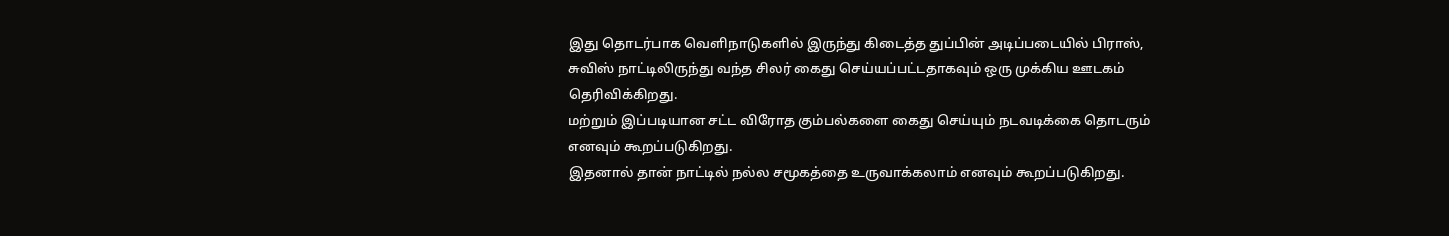இது தொடர்பாக வெளிநாடுகளில் இருந்து கிடைத்த துப்பின் அடிப்படையில் பிராஸ், சுவிஸ் நாட்டிலிருந்து வந்த சிலர் கைது செய்யப்பட்டதாகவும் ஒரு முக்கிய ஊடகம் தெரிவிக்கிறது.
மற்றும் இப்படியான சட்ட விரோத கும்பல்களை கைது செய்யும் நடவடிக்கை தொடரும் எனவும் கூறப்படுகிறது.
இதனால் தான் நாட்டில் நல்ல சமூகத்தை உருவாக்கலாம் எனவும் கூறப்படுகிறது.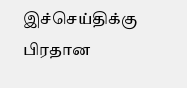இச்செய்திக்கு பிரதான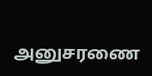அனுசரணை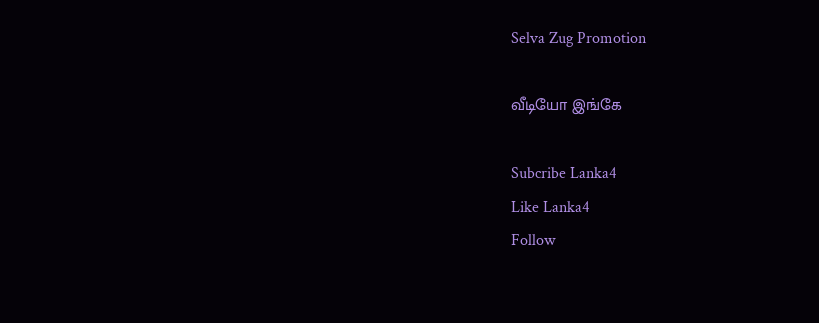Selva Zug Promotion

வீடியோ இங்கே

Subcribe Lanka4
Like Lanka4
Follow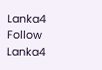Lanka4
Follow Lanka4